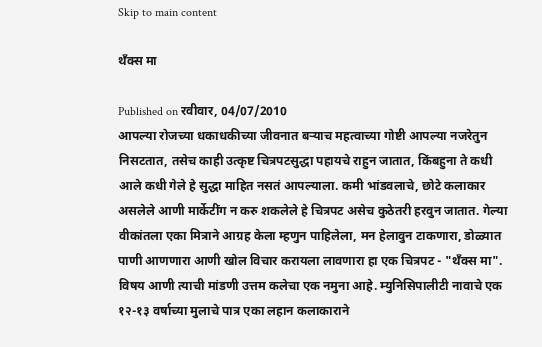Skip to main content

थँक्स मा

Published on रवीवार, 04/07/2010
आपल्या रोजच्या धकाधकीच्या जीवनात बर्‍याच महत्वाच्या गोष्टी आपल्या नजरेतुन निसटतात, तसेच काही उत्कृष्ट चित्रपटसुद्धा पहायचे राहुन जातात, किंबहुना ते कधी आले कधी गेले हे सुद्धा माहित नसतं आपल्याला. कमी भांडवलाचे, छोटे कलाकार असलेले आणी मार्केटींग न करु शकलेले हे चित्रपट असेच कुठेतरी हरवुन जातात. गेल्या वीकांतला एका मित्राने आग्रह केला म्हणुन पाहिलेला, मन हेलावुन टाकणारा, डोळ्यात पाणी आणणारा आणी खोल विचार करायला लावणारा हा एक चित्रपट - "थँक्स मा". विषय आणी त्याची मांडणी उत्तम कलेचा एक नमुना आहे. म्युनिसिपालीटी नावाचे एक १२-१३ वर्षाच्या मुलाचे पात्र एका लहान कलाकाराने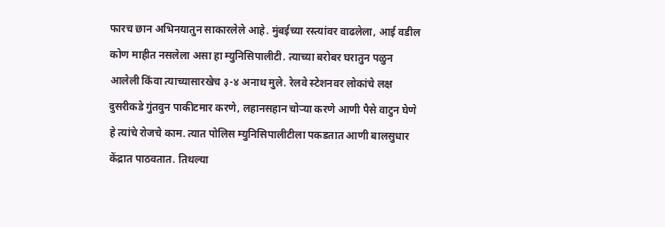फारच छान अभिनयातुन साकारलेले आहे. मुंबईच्या रस्त्यांवर वाढलेला, आई वडील कोण माहीत नसलेला असा हा म्युनिसिपालीटी. त्याच्या बरोबर घरातुन पळुन आलेली किंवा त्याच्यासारखेच ३-४ अनाथ मुले. रेलवे स्टेशनवर लोकांचे लक्ष दुसरीकडे गुंतवुन पाकीटमार करणे, लहानसहान चोर्‍या करणे आणी पैसे वाटुन घेणे हे त्यांचे रोजचे काम. त्यात पोलिस म्युनिसिपालीटीला पकडतात आणी बालसुधार केंद्रात पाठवतात. तिथल्या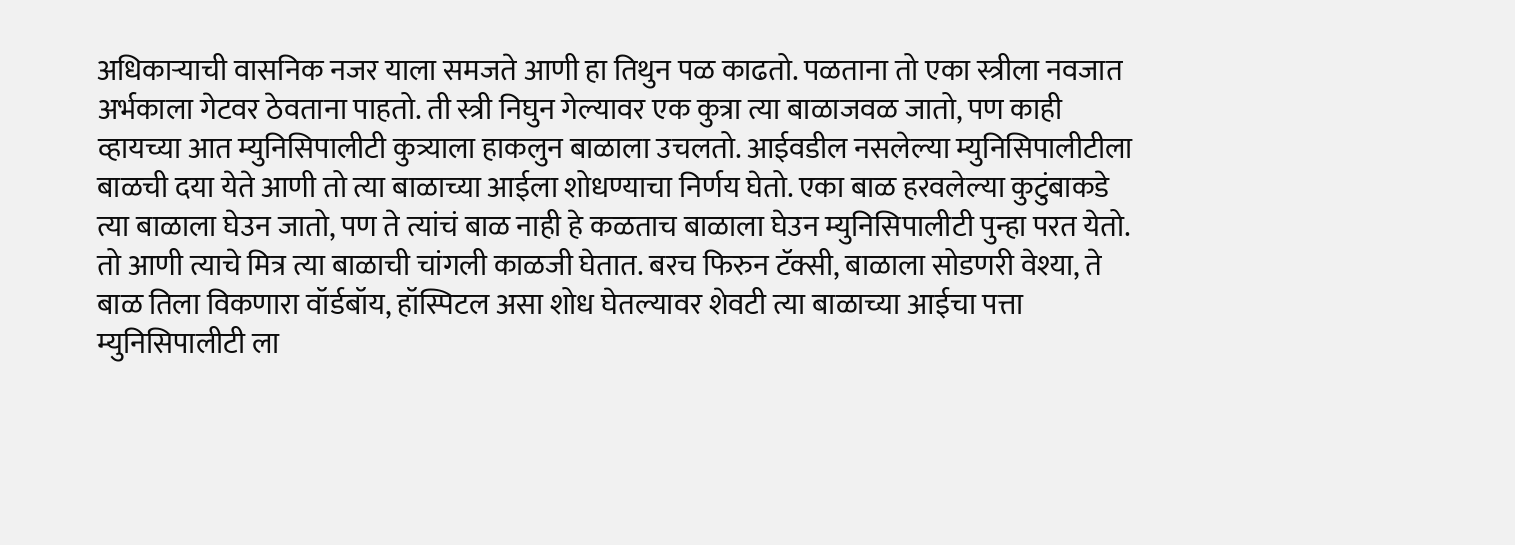अधिकार्‍याची वासनिक नजर याला समजते आणी हा तिथुन पळ काढतो. पळताना तो एका स्त्रीला नवजात अर्भकाला गेटवर ठेवताना पाहतो. ती स्त्री निघुन गेल्यावर एक कुत्रा त्या बाळाजवळ जातो, पण काही व्हायच्या आत म्युनिसिपालीटी कुत्र्याला हाकलुन बाळाला उचलतो. आईवडील नसलेल्या म्युनिसिपालीटीला बाळची दया येते आणी तो त्या बाळाच्या आईला शोधण्याचा निर्णय घेतो. एका बाळ हरवलेल्या कुटुंबाकडे त्या बाळाला घेउन जातो, पण ते त्यांचं बाळ नाही हे कळताच बाळाला घेउन म्युनिसिपालीटी पुन्हा परत येतो. तो आणी त्याचे मित्र त्या बाळाची चांगली काळजी घेतात. बरच फिरुन टॅक्सी, बाळाला सोडणरी वेश्या, ते बाळ तिला विकणारा वॉर्डबॉय, हॉस्पिटल असा शोध घेतल्यावर शेवटी त्या बाळाच्या आईचा पत्ता म्युनिसिपालीटी ला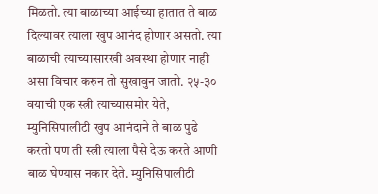मिळतो. त्या बाळाच्या आईच्या हातात ते बाळ दिल्यावर त्याला खुप आनंद होणार असतो. त्या बाळाची त्याच्यासारखी अवस्था होणार नाही असा विचार करुन तो सुखावुन जातो. २५-३० वयाची एक स्त्री त्याच्यासमोर येते, म्युनिसिपालीटी खुप आनंदाने ते बाळ पुढे करतो पण ती स्त्री त्याला पैसे देऊ करते आणी बाळ घेण्यास नकार देते. म्युनिसिपालीटी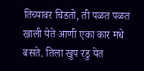तिच्यावर चिडतो, ती पळत पळत खाली येते आणी एका कार मधे बसते. तिला खुप रडु येत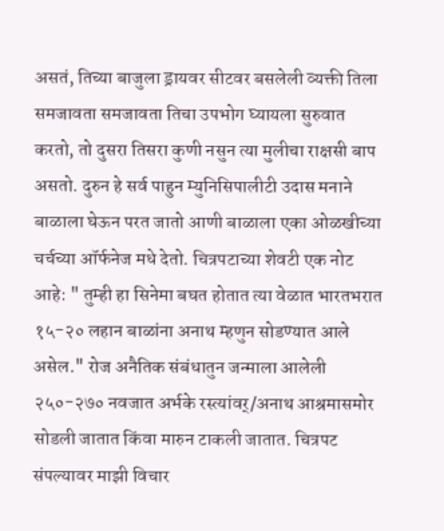असतं, तिच्या बाजुला ड्रायवर सीटवर बसलेली व्यक्ती तिला समजावता समजावता तिचा उपभोग घ्यायला सुरुवात करतो, तो दुसरा तिसरा कुणी नसुन त्या मुलीचा राक्षसी बाप असतो. दुरुन हे सर्व पाहुन म्युनिसिपालीटी उदास मनाने बाळाला घेऊन परत जातो आणी बाळाला एका ओळखीच्या चर्चच्या ऑर्फनेज मधे देतो. चित्रपटाच्या शेवटी एक नोट आहे: " तुम्ही हा सिनेमा बघत होतात त्या वेळात भारतभरात १५-२० लहान बाळांना अनाथ म्हणुन सोडण्यात आले असेल." रोज अनैतिक संबंधातुन जन्माला आलेली २५०-२७० नवजात अर्भके रस्त्यांवर्/अनाथ आश्रमासमोर सोडली जातात किंवा मारुन टाकली जातात. चित्रपट संपल्यावर माझी विचार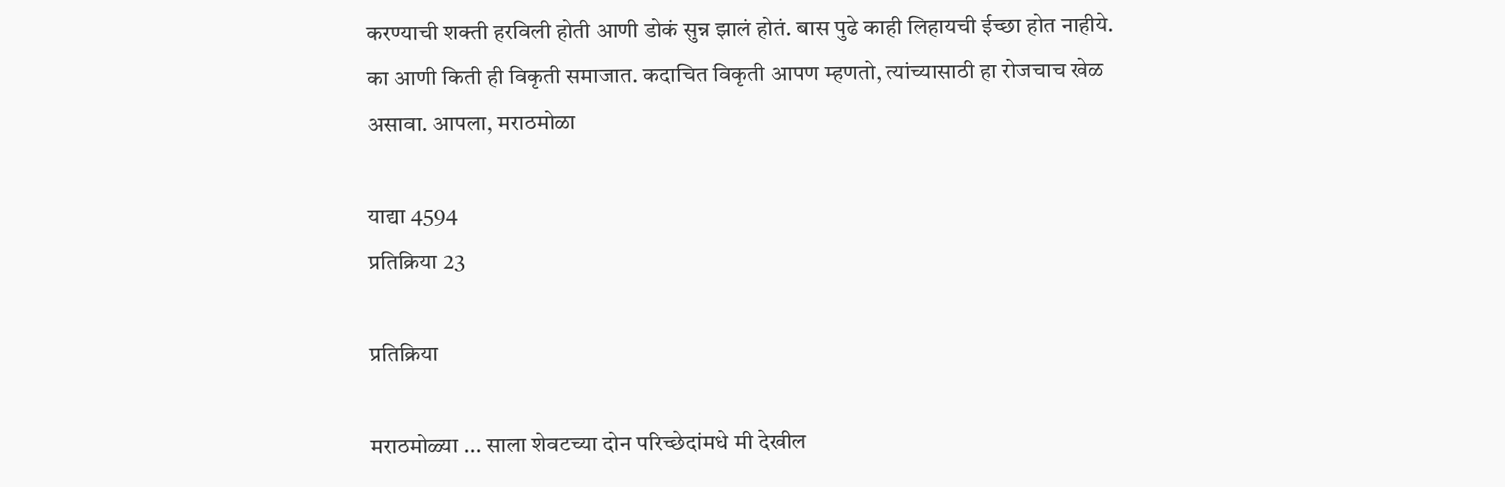करण्याची शक्ती हरविली होती आणी डोकं सुन्न झालं होतं. बास पुढे काही लिहायची ईच्छा होत नाहीये. का आणी किती ही विकृती समाजात. कदाचित विकृती आपण म्हणतो, त्यांच्यासाठी हा रोजचाच खेळ असावा. आपला, मराठमोळा

याद्या 4594
प्रतिक्रिया 23

प्रतिक्रिया

मराठमोळ्या ... साला शेवटच्या दोन परिच्छेदांमधे मी देखील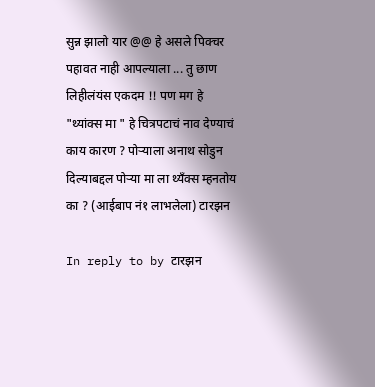सुन्न झालो यार @@ हे असले पिक्चर पहावत नाही आपल्याला ... तु छाण लिहीलंयंस एकदम !! पण मग हे "थ्यांक्स मा " हे चित्रपटाचं नाव देण्याचं काय कारण ? पोर्‍याला अनाथ सोडुन दिल्याबद्दल पोर्‍या मा ला थ्यँक्स म्हनतोय का ? (आईबाप नं१ लाभलेला) टारझन

In reply to by टारझन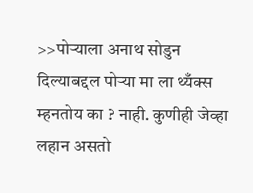>>पोर्‍याला अनाथ सोडुन दिल्याबद्दल पोर्‍या मा ला थ्यँक्स म्हनतोय का ? नाही. कुणीही जेव्हा लहान असतो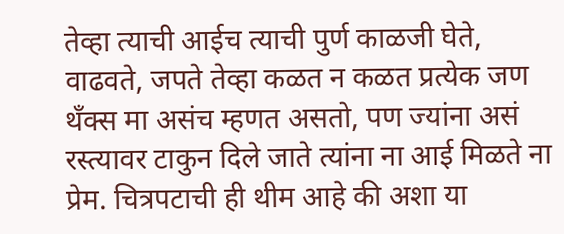तेव्हा त्याची आईच त्याची पुर्ण काळजी घेते, वाढवते, जपते तेव्हा कळत न कळत प्रत्येक जण थॅंक्स मा असंच म्हणत असतो, पण ज्यांना असं रस्त्यावर टाकुन दिले जाते त्यांना ना आई मिळते ना प्रेम. चित्रपटाची ही थीम आहे की अशा या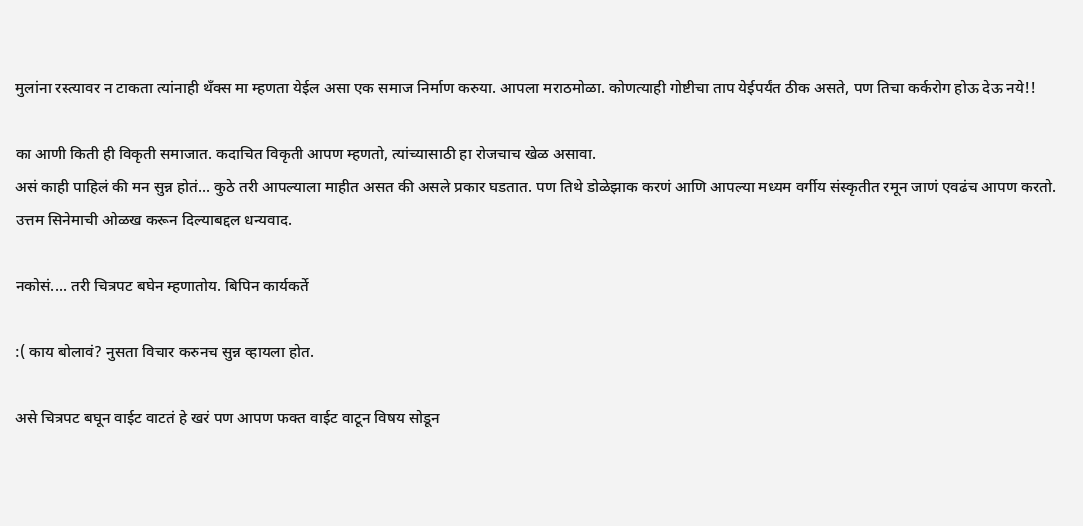मुलांना रस्त्यावर न टाकता त्यांनाही थँक्स मा म्हणता येईल असा एक समाज निर्माण करुया. आपला मराठमोळा. कोणत्याही गोष्टीचा ताप येईपर्यंत ठीक असते, पण तिचा कर्करोग होऊ देऊ नये!!

का आणी किती ही विकृती समाजात. कदाचित विकृती आपण म्हणतो, त्यांच्यासाठी हा रोजचाच खेळ असावा.
असं काही पाहिलं की मन सुन्न होतं... कुठे तरी आपल्याला माहीत असत की असले प्रकार घडतात. पण तिथे डोळेझाक करणं आणि आपल्या मध्यम वर्गीय संस्कृतीत रमून जाणं एवढंच आपण करतो. उत्तम सिनेमाची ओळख करून दिल्याबद्दल धन्यवाद.

नकोसं.... तरी चित्रपट बघेन म्हणातोय. बिपिन कार्यकर्ते

:( काय बोलावं? नुसता विचार करुनच सुन्न व्हायला होत.

असे चित्रपट बघून वाईट वाटतं हे खरं पण आपण फक्त वाईट वाटून विषय सोडून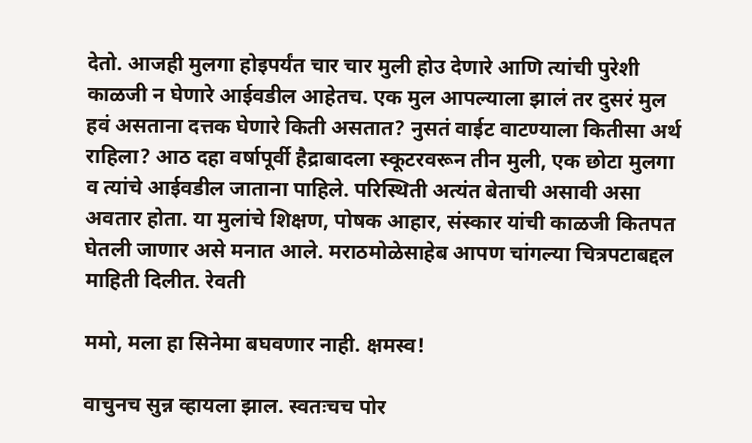देतो. आजही मुलगा होइपर्यंत चार चार मुली होउ देणारे आणि त्यांची पुरेशी काळजी न घेणारे आईवडील आहेतच. एक मुल आपल्याला झालं तर दुसरं मुल हवं असताना दत्तक घेणारे किती असतात? नुसतं वाईट वाटण्याला कितीसा अर्थ राहिला? आठ दहा वर्षापूर्वी हैद्राबादला स्कूटरवरून तीन मुली, एक छोटा मुलगा व त्यांचे आईवडील जाताना पाहिले. परिस्थिती अत्यंत बेताची असावी असा अवतार होता. या मुलांचे शिक्षण, पोषक आहार, संस्कार यांची काळजी कितपत घेतली जाणार असे मनात आले. मराठमोळेसाहेब आपण चांगल्या चित्रपटाबद्दल माहिती दिलीत. रेवती

ममो, मला हा सिनेमा बघवणार नाही. क्षमस्व!

वाचुनच सुन्न व्हायला झाल. स्वतःचच पोर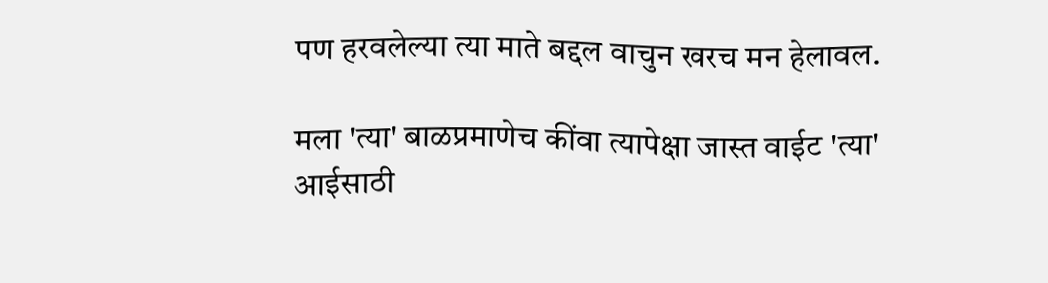पण हरवलेल्या त्या माते बद्दल वाचुन खरच मन हेलावल.

मला 'त्या' बाळप्रमाणेच कींवा त्यापेक्षा जास्त वाईट 'त्या' आईसाठी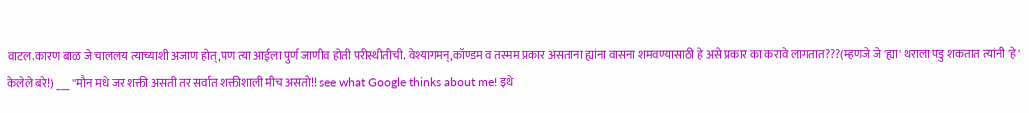वाटल.कारण बाळ जे चाललय त्याच्याशी अजाण होत्,पण त्या आईला पुर्ण जाणीव होती परीस्थीतीची. वेश्यागमन्,कॉण्डम व तस्मम प्रकार असताना ह्यांना वासना शमवण्यासाठी हे असे प्रकार का करावे लागतात???(म्हणजे जे 'ह्या' थराला पडु शकतात त्यांनी 'हे' केलेले बरे!) ___ ''मौन मधे जर शक्ती असती तर सर्वात शक्तीशाली मीच असतो!! see what Google thinks about me! इथे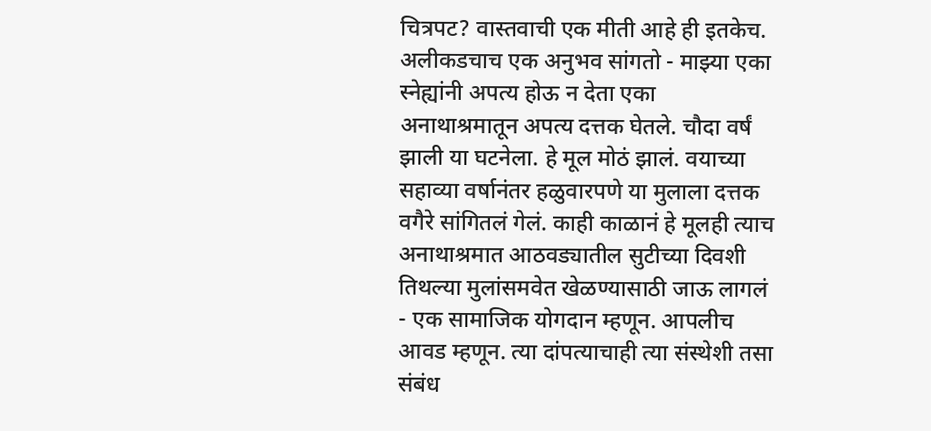चित्रपट? वास्तवाची एक मीती आहे ही इतकेच. अलीकडचाच एक अनुभव सांगतो - माझ्या एका स्नेह्यांनी अपत्य होऊ न देता एका अनाथाश्रमातून अपत्य दत्तक घेतले. चौदा वर्षं झाली या घटनेला. हे मूल मोठं झालं. वयाच्या सहाव्या वर्षानंतर हळुवारपणे या मुलाला दत्तक वगैरे सांगितलं गेलं. काही काळानं हे मूलही त्याच अनाथाश्रमात आठवड्यातील सुटीच्या दिवशी तिथल्या मुलांसमवेत खेळण्यासाठी जाऊ लागलं - एक सामाजिक योगदान म्हणून. आपलीच आवड म्हणून. त्या दांपत्याचाही त्या संस्थेशी तसा संबंध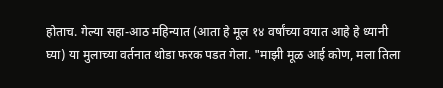होताच. गेल्या सहा-आठ महिन्यात (आता हे मूल १४ वर्षांच्या वयात आहे हे ध्यानी घ्या) या मुलाच्या वर्तनात थोडा फरक पडत गेला. "माझी मूळ आई कोण, मला तिला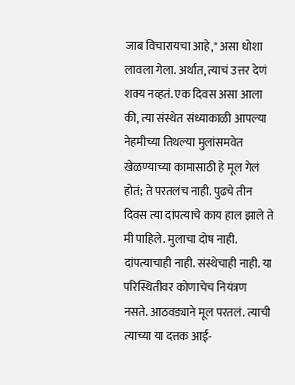जाब विचारायचा आहे," असा धोशा लावला गेला. अर्थात, त्याचं उत्तर देणं शक्य नव्हतं. एक दिवस असा आला की, त्या संस्थेत संध्याकाळी आपल्या नेहमीच्या तिथल्या मुलांसमवेत खेळण्याच्या कामासाठी हे मूल गेलं होतं; ते परतलंच नाही. पुढचे तीन दिवस त्या दांपत्याचे काय हाल झाले ते मी पाहिले. मुलाचा दोष नाही. दांपत्याचाही नाही. संस्थेचाही नाही. या परिस्थितीवर कोणाचेच नियंत्रण नसते. आठवड्याने मूल परतलं. त्याची त्याच्या या दत्तक आई-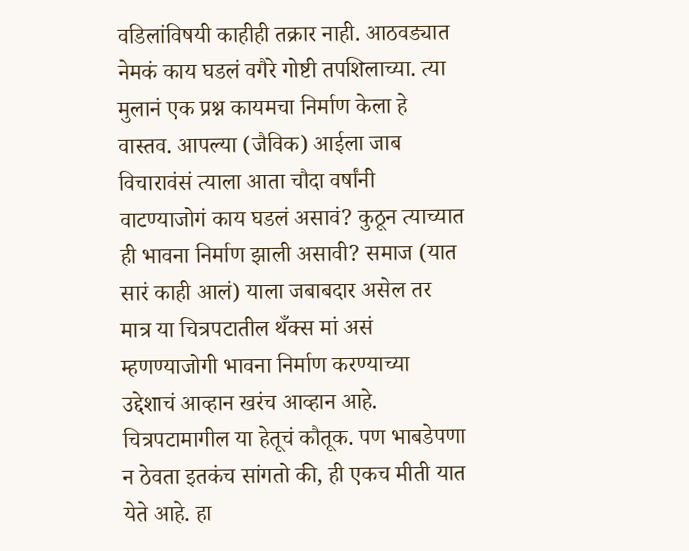वडिलांविषयी काहीही तक्रार नाही. आठवड्यात नेमकं काय घडलं वगैरे गोष्टी तपशिलाच्या. त्या मुलानं एक प्रश्न कायमचा निर्माण केला हे वास्तव. आपल्या (जैविक) आईला जाब विचारावंसं त्याला आता चौदा वर्षांनी वाटण्याजोगं काय घडलं असावं? कुठून त्याच्यात ही भावना निर्माण झाली असावी? समाज (यात सारं काही आलं) याला जबाबदार असेल तर मात्र या चित्रपटातील थँक्स मां असं म्हणण्याजोगी भावना निर्माण करण्याच्या उद्देशाचं आव्हान खरंच आव्हान आहे. चित्रपटामागील या हेतूचं कौतूक. पण भाबडेपणा न ठेवता इतकंच सांगतो की, ही एकच मीती यात येते आहे. हा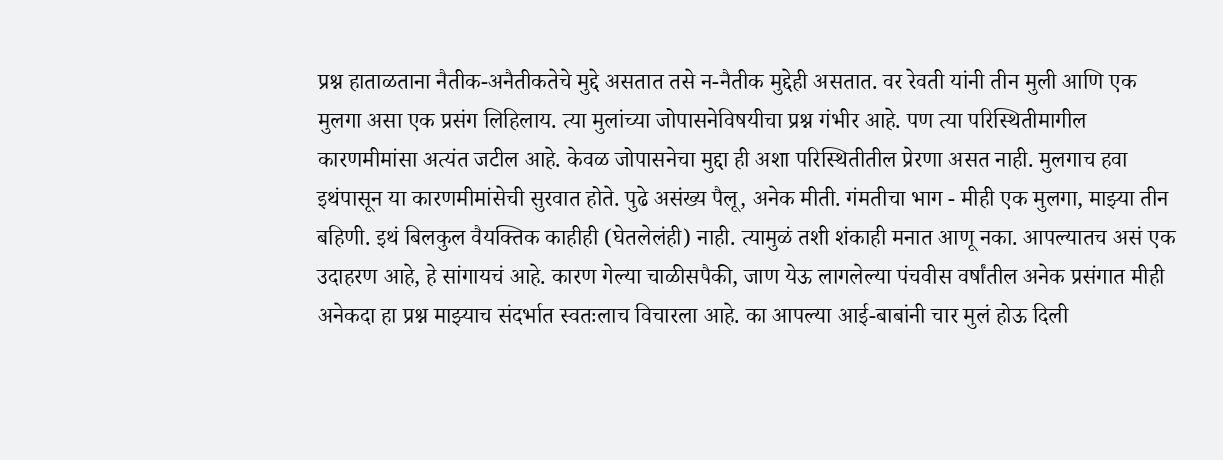प्रश्न हाताळताना नैतीक-अनैतीकतेचे मुद्दे असतात तसे न-नैतीक मुद्देही असतात. वर रेवती यांनी तीन मुली आणि एक मुलगा असा एक प्रसंग लिहिलाय. त्या मुलांच्या जोपासनेविषयीचा प्रश्न गंभीर आहे. पण त्या परिस्थितीमागील कारणमीमांसा अत्यंत जटील आहे. केवळ जोपासनेचा मुद्दा ही अशा परिस्थितीतील प्रेरणा असत नाही. मुलगाच हवा इथंपासून या कारणमीमांसेची सुरवात होते. पुढे असंख्य पैलू, अनेक मीती. गंमतीचा भाग - मीही एक मुलगा, माझ्या तीन बहिणी. इथं बिलकुल वैयक्तिक काहीही (घेतलेलंही) नाही. त्यामुळं तशी शंकाही मनात आणू नका. आपल्यातच असं एक उदाहरण आहे, हे सांगायचं आहे. कारण गेल्या चाळीसपैकी, जाण येऊ लागलेल्या पंचवीस वर्षांतील अनेक प्रसंगात मीही अनेकदा हा प्रश्न माझ्याच संदर्भात स्वतःलाच विचारला आहे. का आपल्या आई-बाबांनी चार मुलं होऊ दिली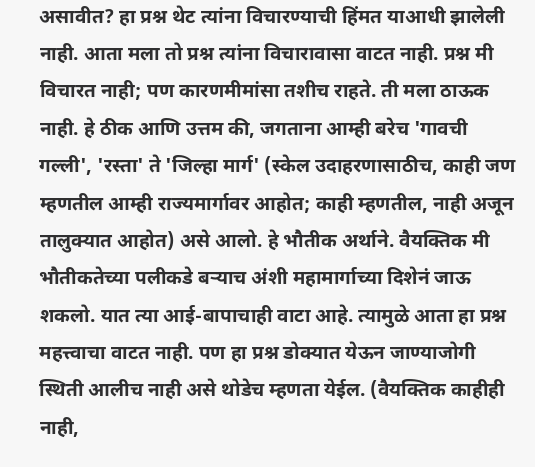असावीत? हा प्रश्न थेट त्यांना विचारण्याची हिंमत याआधी झालेली नाही. आता मला तो प्रश्न त्यांना विचारावासा वाटत नाही. प्रश्न मी विचारत नाही; पण कारणमीमांसा तशीच राहते. ती मला ठाऊक नाही. हे ठीक आणि उत्तम की, जगताना आम्ही बरेच 'गावची गल्ली', 'रस्ता' ते 'जिल्हा मार्ग' (स्केल उदाहरणासाठीच, काही जण म्हणतील आम्ही राज्यमार्गावर आहोत; काही म्हणतील, नाही अजून तालुक्यात आहोत) असे आलो. हे भौतीक अर्थाने. वैयक्तिक मी भौतीकतेच्या पलीकडे बऱ्याच अंशी महामार्गाच्या दिशेनं जाऊ शकलो. यात त्या आई-बापाचाही वाटा आहे. त्यामुळे आता हा प्रश्न महत्त्वाचा वाटत नाही. पण हा प्रश्न डोक्यात येऊन जाण्याजोगी स्थिती आलीच नाही असे थोडेच म्हणता येईल. (वैयक्तिक काहीही नाही,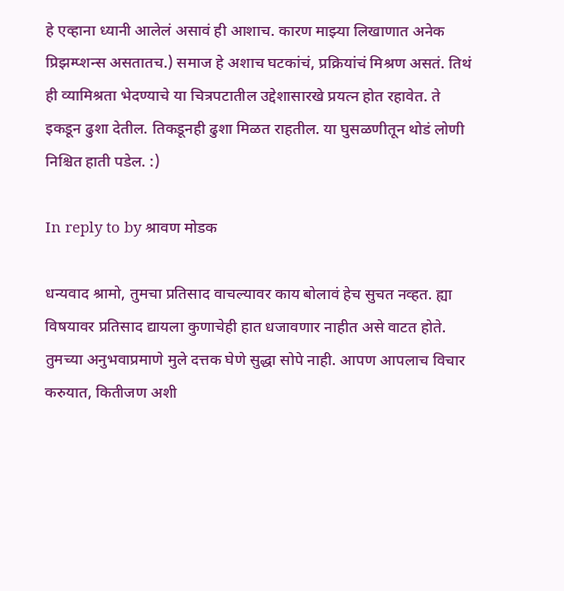हे एव्हाना ध्यानी आलेलं असावं ही आशाच. कारण माझ्या लिखाणात अनेक प्रिझम्प्शन्स असतातच.) समाज हे अशाच घटकांचं, प्रक्रियांचं मिश्रण असतं. तिथं ही व्यामिश्रता भेदण्याचे या चित्रपटातील उद्देशासारखे प्रयत्न होत रहावेत. ते इकडून ढुशा देतील. तिकडूनही ढुशा मिळत राहतील. या घुसळणीतून थोडं लोणी निश्चित हाती पडेल. :)

In reply to by श्रावण मोडक

धन्यवाद श्रामो, तुमचा प्रतिसाद वाचल्यावर काय बोलावं हेच सुचत नव्हत. ह्या विषयावर प्रतिसाद द्यायला कुणाचेही हात धजावणार नाहीत असे वाटत होते. तुमच्या अनुभवाप्रमाणे मुले दत्तक घेणे सुद्धा सोपे नाही. आपण आपलाच विचार करुयात, कितीजण अशी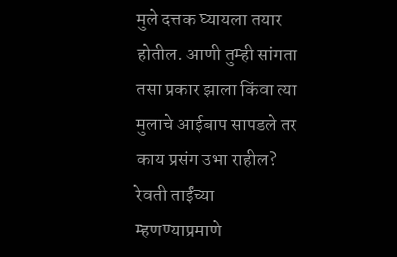मुले दत्तक घ्यायला तयार होतील. आणी तुम्ही सांगता तसा प्रकार झाला किंवा त्या मुलाचे आईबाप सापडले तर काय प्रसंग उभा राहील? रेवती ताईंच्या म्हणण्याप्रमाणे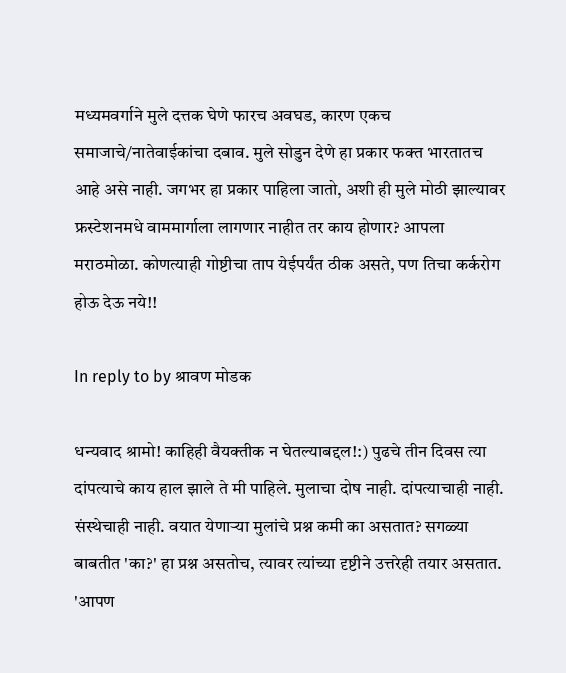मध्यमवर्गाने मुले दत्तक घेणे फारच अवघड, कारण एकच समाजाचे/नातेवाईकांचा दबाव. मुले सोडुन देणे हा प्रकार फक्त भारतातच आहे असे नाही. जगभर हा प्रकार पाहिला जातो, अशी ही मुले मोठी झाल्यावर फ्रस्टेशनमधे वाममार्गाला लागणार नाहीत तर काय होणार? आपला मराठमोळा. कोणत्याही गोष्टीचा ताप येईपर्यंत ठीक असते, पण तिचा कर्करोग होऊ देऊ नये!!

In reply to by श्रावण मोडक

धन्यवाद श्रामो! काहिही वैयक्तीक न घेतल्याबद्दल!:) पुढचे तीन दिवस त्या दांपत्याचे काय हाल झाले ते मी पाहिले. मुलाचा दोष नाही. दांपत्याचाही नाही. संस्थेचाही नाही. वयात येणार्‍या मुलांचे प्रश्न कमी का असतात? सगळ्या बाबतीत 'का?' हा प्रश्न असतोच, त्यावर त्यांच्या दृष्टीने उत्तरेही तयार असतात. 'आपण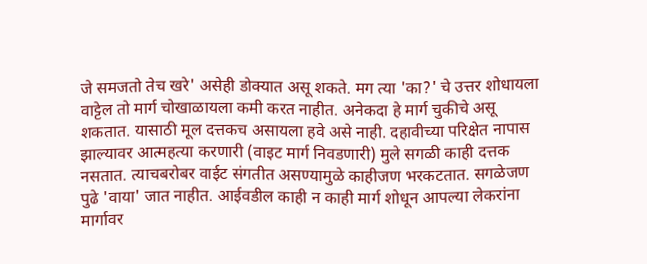जे समजतो तेच खरे' असेही डोक्यात असू शकते. मग त्या 'का?' चे उत्तर शोधायला वाट्टेल तो मार्ग चोखाळायला कमी करत नाहीत. अनेकदा हे मार्ग चुकीचे असू शकतात. यासाठी मूल दत्तकच असायला हवे असे नाही. दहावीच्या परिक्षेत नापास झाल्यावर आत्महत्या करणारी (वाइट मार्ग निवडणारी) मुले सगळी काही दत्तक नसतात. त्याचबरोबर वाईट संगतीत असण्यामुळे काहीजण भरकटतात. सगळेजण पुढे 'वाया' जात नाहीत. आईवडील काही न काही मार्ग शोधून आपल्या लेकरांना मार्गावर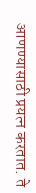आणण्यासाठी प्रयत्न करतात. ते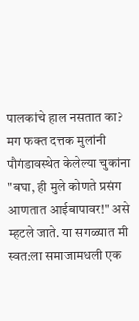पालकांचे हाल नसतात का? मग फक्त दत्तक मुलांनी पौगंडावस्थेत केलेल्या चुकांना "बघा, ही मुले कोणते प्रसंग आणतात आईबापावर!" असे म्हटले जाते. या सगळ्यात मी स्वत:ला समाजामधली एक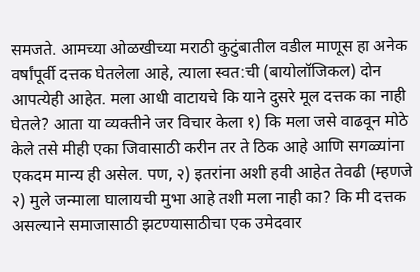समजते. आमच्या ओळखीच्या मराठी कुटुंबातील वडील माणूस हा अनेक वर्षांपूर्वी दत्तक घेतलेला आहे, त्याला स्वत:ची (बायोलॉजिकल) दोन आपत्येही आहेत. मला आधी वाटायचे कि याने दुसरे मूल दत्तक का नाही घेतले? आता या व्यक्तीने जर विचार केला १) कि मला जसे वाढवून मोठे केले तसे मीही एका जिवासाठी करीन तर ते ठिक आहे आणि सगळ्यांना एकदम मान्य ही असेल. पण, २) इतरांना अशी हवी आहेत तेवढी (म्हणजे २) मुले जन्माला घालायची मुभा आहे तशी मला नाही का? कि मी दत्तक असल्याने समाजासाठी झटण्यासाठीचा एक उमेदवार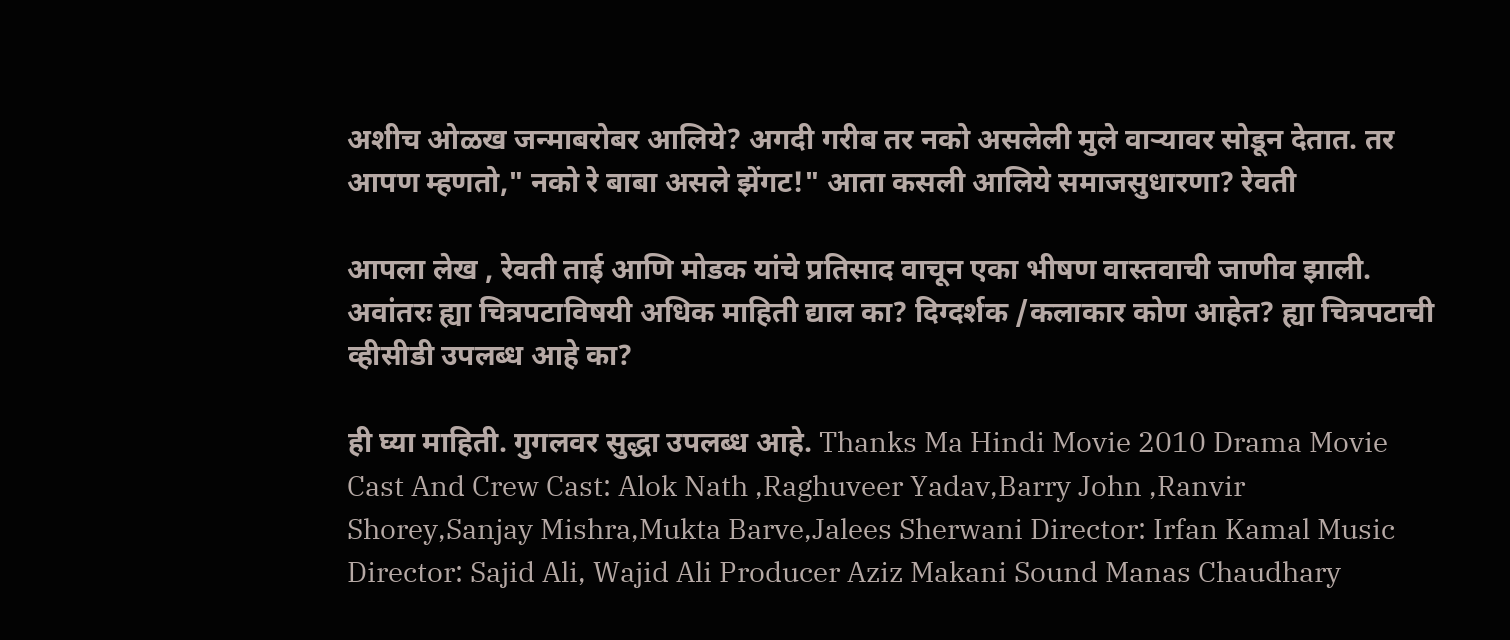अशीच ओळख जन्माबरोबर आलिये? अगदी गरीब तर नको असलेली मुले वार्‍यावर सोडून देतात. तर आपण म्हणतो," नको रे बाबा असले झेंगट!" आता कसली आलिये समाजसुधारणा? रेवती

आपला लेख , रेवती ताई आणि मोडक यांचे प्रतिसाद वाचून एका भीषण वास्तवाची जाणीव झाली. अवांतरः ह्या चित्रपटाविषयी अधिक माहिती द्याल का? दिग्दर्शक /कलाकार कोण आहेत? ह्या चित्रपटाची व्हीसीडी उपलब्ध आहे का?

ही घ्या माहिती. गुगलवर सुद्धा उपलब्ध आहे. Thanks Ma Hindi Movie 2010 Drama Movie Cast And Crew Cast: Alok Nath ,Raghuveer Yadav,Barry John ,Ranvir Shorey,Sanjay Mishra,Mukta Barve,Jalees Sherwani Director: Irfan Kamal Music Director: Sajid Ali, Wajid Ali Producer Aziz Makani Sound Manas Chaudhary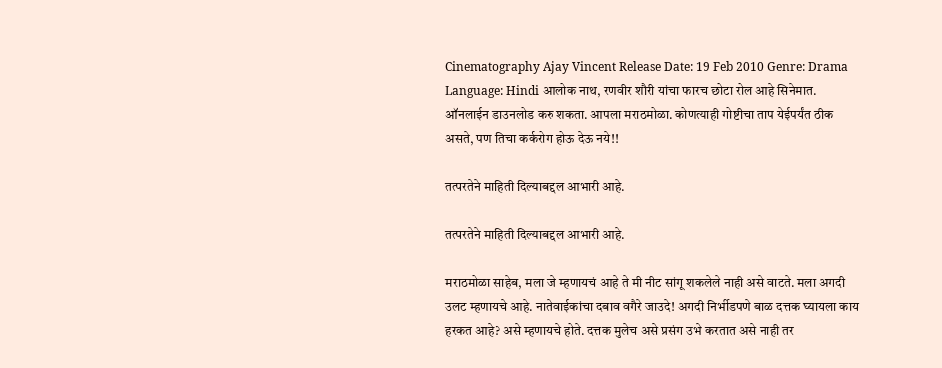Cinematography Ajay Vincent Release Date: 19 Feb 2010 Genre: Drama Language: Hindi आलोक नाथ, रणवीर शौरी यांचा फारच छोटा रोल आहे सिनेमात. ऑनलाईन डाउनलोड करु शकता. आपला मराठमोळा. कोणत्याही गोष्टीचा ताप येईपर्यंत ठीक असते, पण तिचा कर्करोग होऊ देऊ नये!!

तत्परतेने माहिती दिल्याबद्दल आभारी आहे.

तत्परतेने माहिती दिल्याबद्दल आभारी आहे.

मराठमोळा साहेब, मला जे म्हणायचं आहे ते मी नीट सांगू शकलेले नाही असे वाटते. मला अगदी उलट म्हणायचे आहे. नातेवाईकांचा दबाव वगैरे जाउदे! अगदी निर्भीडपणे बाळ दत्तक घ्यायला काय हरकत आहे? असे म्हणायचे होते. दत्तक मुलेच असे प्रसंग उभे करतात असे नाही तर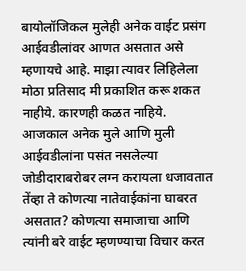बायोलॉजिकल मुलेही अनेक वाईट प्रसंग आईवडीलांवर आणत असतात असे म्हणायचे आहे. माझा त्यावर लिहिलेला मोठा प्रतिसाद मी प्रकाशित करू शकत नाहीये. कारणही कळत नाहिये. आजकाल अनेक मुले आणि मुली आईवडीलांना पसंत नसलेल्या जोडीदाराबरोबर लग्न करायला धजावतात तेंव्हा ते कोणत्या नातेवाईकांना घाबरत असतात? कोणत्या समाजाचा आणि त्यांनी बरे वाईट म्हणण्याचा विचार करत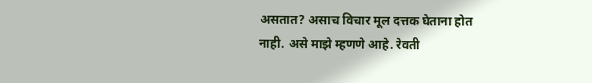असतात? असाच विचार मूल दत्तक घेताना होत नाही. असे माझे म्हणणे आहे. रेवती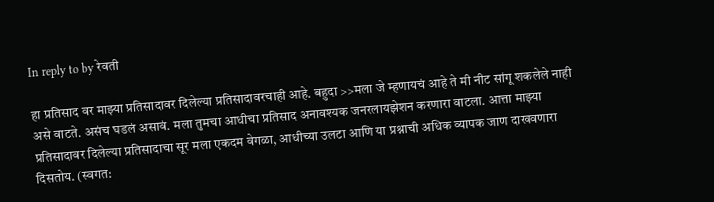In reply to by रेवती

हा प्रतिसाद वर माझ्या प्रतिसादावर दिलेल्या प्रतिसादावरचाही आहे. बहुदा >>मला जे म्हणायचं आहे ते मी नीट सांगू शकलेले नाही असे वाटते. असंच घडलं असावं. मला तुमचा आधीचा प्रतिसाद अनावश्यक जनरलायझेशन करणारा वाटला. आत्ता माझ्या प्रतिसादावर दिलेल्या प्रतिसादाचा सूर मला एकदम वेगळा, आधीच्या उलटा आणि या प्रश्नाची अधिक व्यापक जाण दाखवणारा दिसतोय. (स्वगत: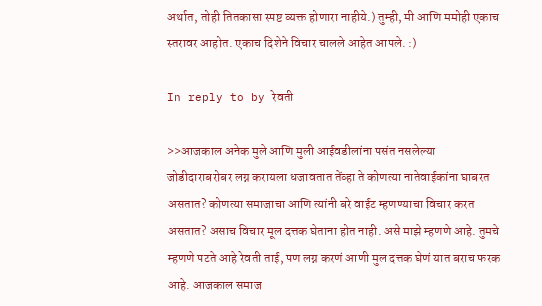अर्थात, तोही तितकासा स्पष्ट व्यक्त होणारा नाहीये.) तुम्ही, मी आणि ममोही एकाच स्तरावर आहोत. एकाच दिशेने विचार चालले आहेत आपले. :)

In reply to by रेवती

>>आजकाल अनेक मुले आणि मुली आईवडीलांना पसंत नसलेल्या जोडीदाराबरोबर लग्न करायला धजावतात तेंव्हा ते कोणत्या नातेवाईकांना घाबरत असतात? कोणत्या समाजाचा आणि त्यांनी बरे वाईट म्हणण्याचा विचार करत असतात? असाच विचार मूल दत्तक घेताना होत नाही. असे माझे म्हणणे आहे. तुमचे म्हणणे पटते आहे रेवती ताई, पण लग्न करणं आणी मुल दत्तक घेणं यात बराच फरक आहे. आजकाल समाज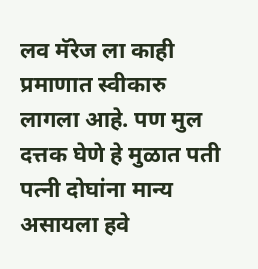लव मॅरेज ला काही प्रमाणात स्वीकारु लागला आहे. पण मुल दत्तक घेणे हे मुळात पती पत्नी दोघांना मान्य असायला हवे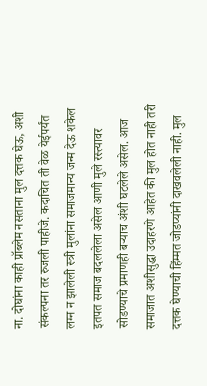ना. दोघांना काही प्रॉब्लेम नसताना मुल दत्तक घेऊ, अशी संकल्पना तर रुजली पाहीजे. कदाचित ती वेळ येईपर्यंत लग्न न झालेली स्त्री मुलांना समाजमान्य जन्म देऊ शकेल इतपत समाज बदललेला असेल आणी मुले रस्त्यावर सोडण्याचे प्रमाणही बर्‍याच अंशी घटलेले असेल. आज समाजात अशीसुद्धा उदाहरणे आहेत की मुल होत नाही तरी दत्तक घेण्याची हिंम्मत जोडप्यांनी दाखवलेली नाही. मुल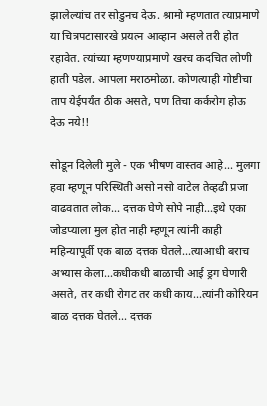झालेल्यांच तर सोडुनच देऊ. श्रामो म्हणतात त्याप्रमाणे या चित्रपटासारखे प्रयत्न आव्हान असले तरी होत रहावेत. त्यांच्या म्हणण्याप्रमाणे खरच कदचित लोणी हाती पडेल. आपला मराठमोळा. कोणत्याही गोष्टीचा ताप येईपर्यंत ठीक असते, पण तिचा कर्करोग होऊ देऊ नये!!

सोडून दिलेली मुले - एक भीषण वास्तव आहे... मुलगा हवा म्हणून परिस्थिती असो नसो वाटेल तेव्हढी प्रजा वाढवतात लोक... दत्तक घेणे सोपे नाही...इथे एका जोडप्याला मुल होत नाही म्हणून त्यांनी काही महिन्यापूर्वी एक बाळ दत्तक घेतले...त्याआधी बराच अभ्यास केला...कधीकधी बाळाची आई ड्रग घेणारी असते, तर कधी रोगट तर कधी काय...त्यांनी कोरियन बाळ दत्तक घेतले... दत्तक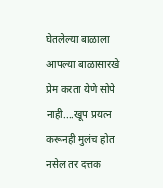घेतलेल्या बाळाला आपल्या बाळासारखे प्रेम करता येणे सोपे नाही....खूप प्रयत्न करूनही मुलंच होत नसेल तर दत्तक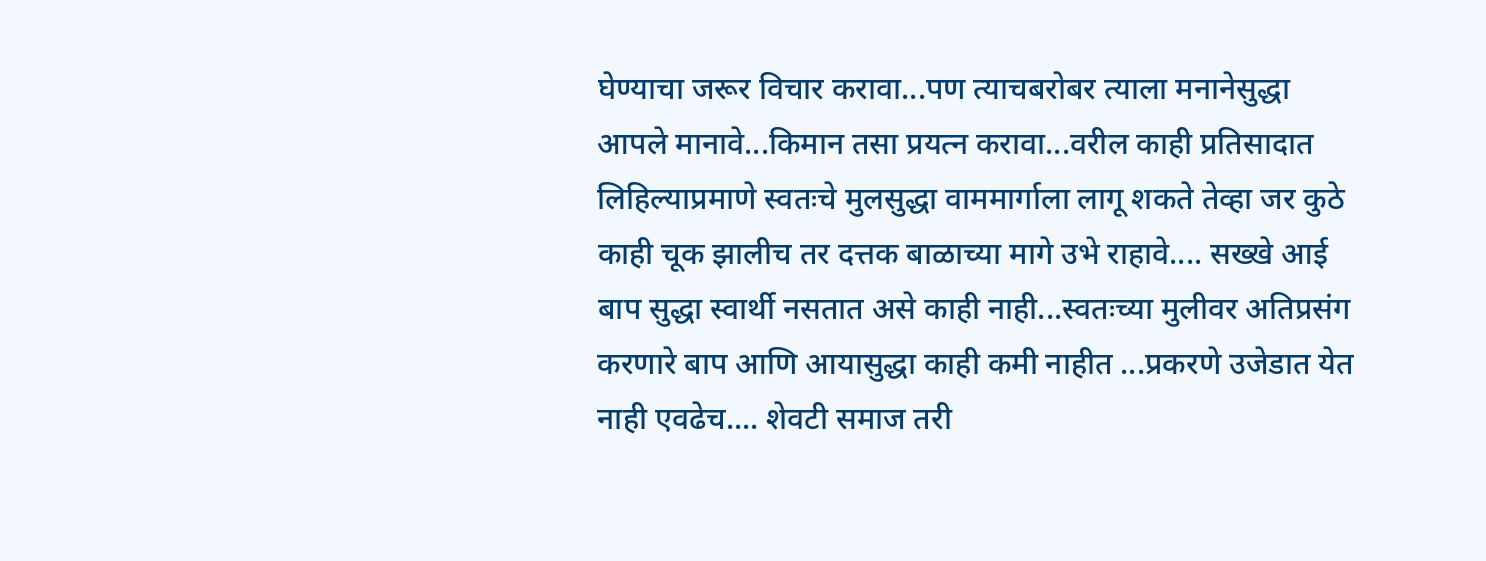घेण्याचा जरूर विचार करावा...पण त्याचबरोबर त्याला मनानेसुद्धा आपले मानावे...किमान तसा प्रयत्न करावा...वरील काही प्रतिसादात लिहिल्याप्रमाणे स्वतःचे मुलसुद्धा वाममार्गाला लागू शकते तेव्हा जर कुठे काही चूक झालीच तर दत्तक बाळाच्या मागे उभे राहावे.... सख्खे आई बाप सुद्धा स्वार्थी नसतात असे काही नाही...स्वतःच्या मुलीवर अतिप्रसंग करणारे बाप आणि आयासुद्धा काही कमी नाहीत ...प्रकरणे उजेडात येत नाही एवढेच.... शेवटी समाज तरी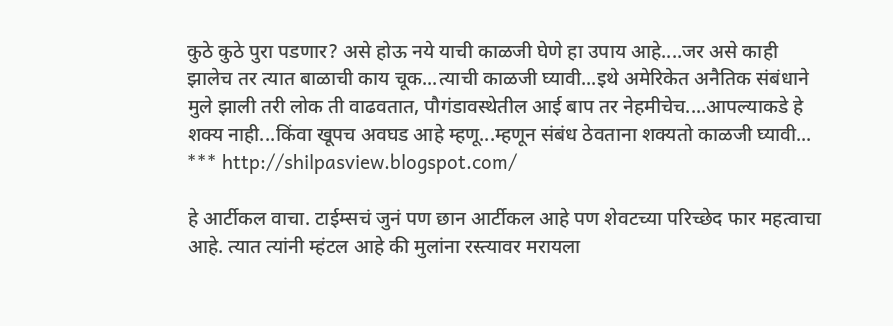कुठे कुठे पुरा पडणार? असे होऊ नये याची काळजी घेणे हा उपाय आहे....जर असे काही झालेच तर त्यात बाळाची काय चूक...त्याची काळजी घ्यावी...इथे अमेरिकेत अनैतिक संबंधाने मुले झाली तरी लोक ती वाढवतात, पौगंडावस्थेतील आई बाप तर नेहमीचेच....आपल्याकडे हे शक्य नाही...किंवा खूपच अवघड आहे म्हणू...म्हणून संबंध ठेवताना शक्यतो काळजी घ्यावी... *** http://shilpasview.blogspot.com/

हे आर्टीकल वाचा. टाईम्सचं जुनं पण छान आर्टीकल आहे पण शेवटच्या परिच्छेद फार महत्वाचा आहे. त्यात त्यांनी म्हंटल आहे की मुलांना रस्त्यावर मरायला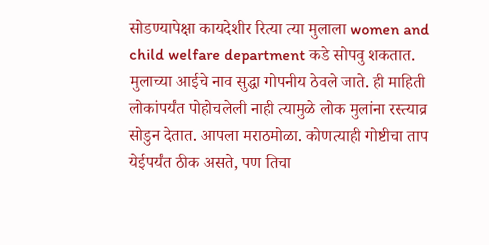सोडण्यापेक्षा कायदेशीर रित्या त्या मुलाला women and child welfare department कडे सोपवु शकतात. मुलाच्या आईचे नाव सुद्धा गोपनीय ठेवले जाते. ही माहिती लोकांपर्यंत पोहोचलेली नाही त्यामुळे लोक मुलांना रस्त्याव्र सोडुन देतात. आपला मराठमोळा. कोणत्याही गोष्टीचा ताप येईपर्यंत ठीक असते, पण तिचा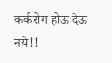कर्करोग होऊ देऊ नये!!